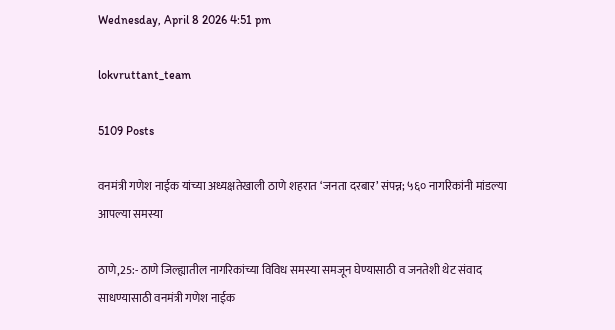Wednesday, April 8 2026 4:51 pm

lokvruttant_team

5109 Posts

वनमंत्री गणेश नाईक यांच्या अध्यक्षतेखाली ठाणे शहरात ‘जनता दरबार’ संपन्न; ५६० नागरिकांनी मांडल्या आपल्या समस्या

ठाणे,25:- ठाणे जिल्ह्यातील नागरिकांच्या विविध समस्या समजून घेण्यासाठी व जनतेशी थेट संवाद साधण्यासाठी वनमंत्री गणेश नाईक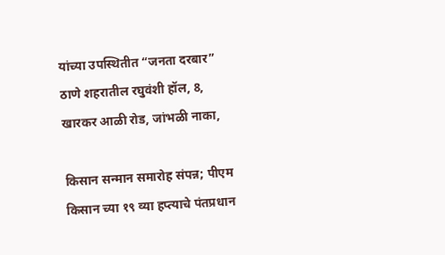यांच्या उपस्थितीत “जनता दरबार” ठाणे शहरातील रघुवंशी हॉल, 8, खारकर आळी रोड, जांभळी नाका,

किसान सन्मान समारोह संपन्न; पीएम किसान च्या १९ व्या हप्त्याचे पंतप्रधान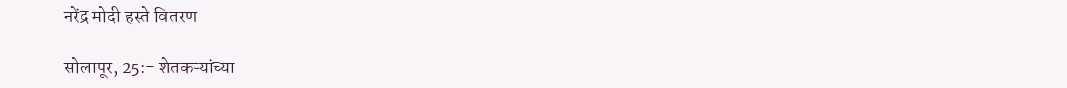नरेंद्र मोदी हस्ते वितरण

सोलापूर, 25:- शेतकऱ्यांच्या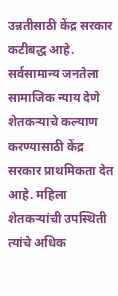उन्नतीसाठी केंद्र सरकार कटीबद्ध आहे. सर्वसामान्य जनतेला सामाजिक न्याय देणे शेतकऱ्याचे कल्याण करण्यासाठी केंद्र सरकार प्राथमिकता देत आहे. महिला शेतकऱ्यांची उपस्थिती त्यांचे अधिक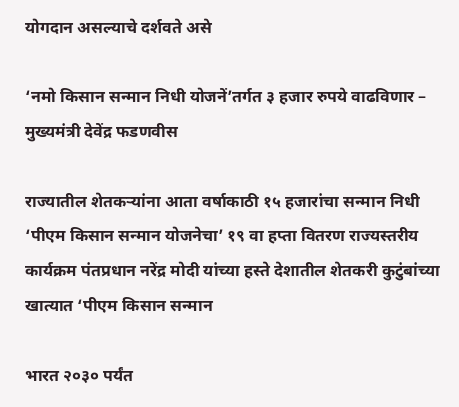योगदान असल्याचे दर्शवते असे

‘नमो किसान सन्मान निधी योजनें’तर्गत ३ हजार रुपये वाढविणार – मुख्यमंत्री देवेंद्र फडणवीस

राज्यातील शेतकऱ्यांना आता वर्षाकाठी १५ हजारांचा सन्मान निधी ‘पीएम किसान सन्मान योजनेचा’ १९ वा हप्ता वितरण राज्यस्तरीय कार्यक्रम पंतप्रधान नरेंद्र मोदी यांच्या हस्ते देशातील शेतकरी कुटुंबांच्या खात्यात ‘पीएम किसान सन्मान

भारत २०३० पर्यंत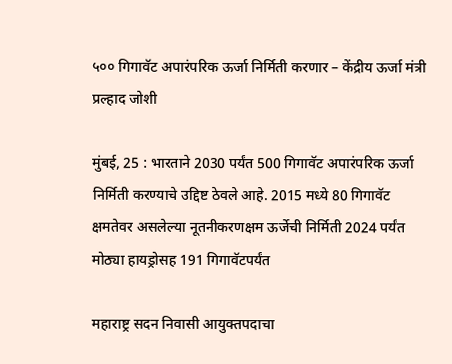५०० गिगावॅट अपारंपरिक ऊर्जा निर्मिती करणार – केंद्रीय ऊर्जा मंत्री प्रल्हाद जोशी

मुंबई, 25 : भारताने 2030 पर्यंत 500 गिगावॅट अपारंपरिक ऊर्जा निर्मिती करण्याचे उद्दिष्ट ठेवले आहे. 2015 मध्ये 80 गिगावॅट क्षमतेवर असलेल्या नूतनीकरणक्षम ऊर्जेची निर्मिती 2024 पर्यंत मोठ्या हायड्रोसह 191 गिगावॅटपर्यंत

महाराष्ट्र सदन निवासी आयुक्तपदाचा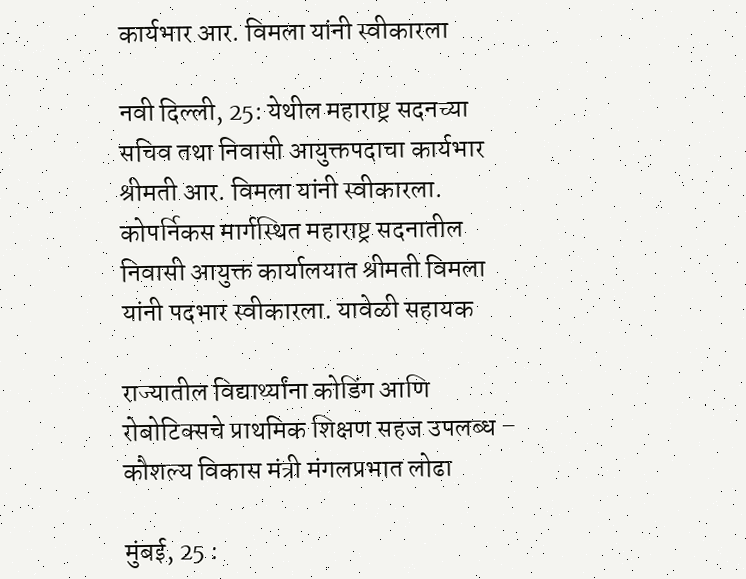कार्यभार आर. विमला यांनी स्वीकारला

नवी दिल्ली, 25: येथील महाराष्ट्र सदनच्या सचिव तथा निवासी आयुक्तपदाचा कार्यभार श्रीमती आर. विमला यांनी स्वीकारला. कोपर्निकस मार्गस्थित महाराष्ट्र सदनातील निवासी आयुक्त कार्यालयात श्रीमती विमला यांनी पदभार स्वीकारला. यावेळी सहायक

राज्यातील विद्यार्थ्यांना कोडिंग आणि रोबोटिक्सचे प्राथमिक शिक्षण सहज उपलब्ध – कौशल्य विकास मंत्री मंगलप्रभात लोढा

मुंबई, 25 :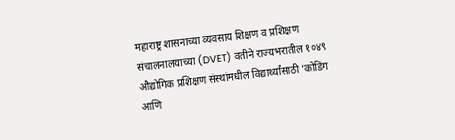महाराष्ट्र शासनाच्या व्यवसाय शिक्षण व प्रशिक्षण संचालनालयाच्या (DVET) वतीने राज्यभरातील १०४९ औद्योगिक प्रशिक्षण संस्थांमधील विद्यार्थ्यांसाठी ‘कोडिंग आणि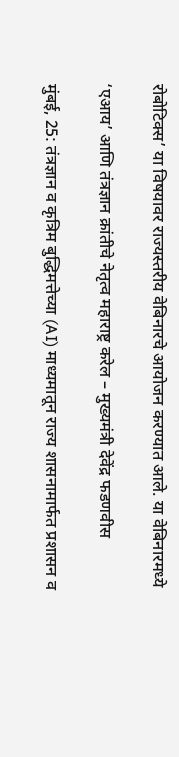रोबोटिक्स’ या विषयावर राज्यस्तरीय वेबिनारचे आयोजन करण्यात आले. या वेबिनारमध्ये

‘एआय’ आणि तंत्रज्ञान क्रांतीचे नेतृत्व महाराष्ट्र करेल – मुख्यमंत्री देवेंद्र फडणवीस

मुंबई, 25: तंत्रज्ञान व कृत्रिम बुद्धिमत्तेच्या (AI) माध्यमातून राज्य शासनामार्फत प्रशासन व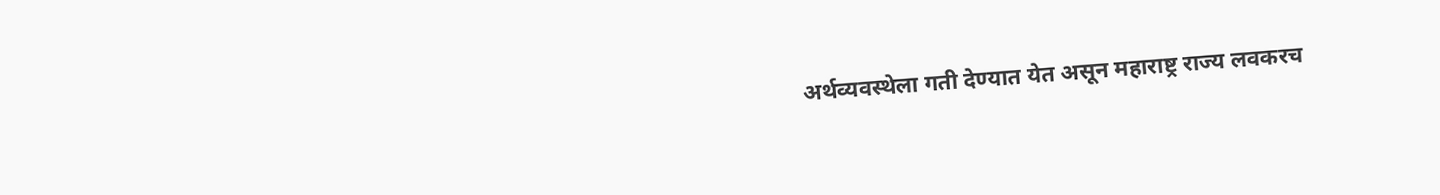अर्थव्यवस्थेला गती देण्यात येत असून महाराष्ट्र राज्य लवकरच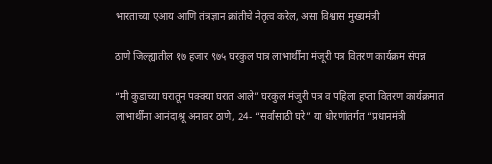भारताच्या एआय आणि तंत्रज्ञान क्रांतीचे नेतृत्व करेल, असा विश्वास मुख्यमंत्री

ठाणे जिल्ह्यातील १७ हजार ९७५ घरकुल पात्र लाभार्थींना मंजूरी पत्र वितरण कार्यक्रम संपन्न

“मी कुडाच्या घरातून पक्क्या घरात आले” घरकुल मंजुरी पत्र व पहिला हप्ता वितरण कार्यक्रमात लाभार्थींना आनंदाश्रू अनावर ठाणे, 24- “सर्वांसाठी घरे” या धोरणांतर्गत “प्रधानमंत्री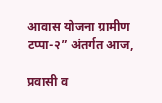आवास योजना ग्रामीण टप्पा-२” अंतर्गत आज,

प्रवासी व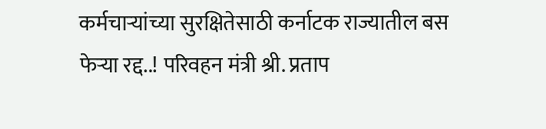कर्मचाऱ्यांच्या सुरक्षितेसाठी कर्नाटक राज्यातील बस फेऱ्या रद्द..! परिवहन मंत्री श्री. प्रताप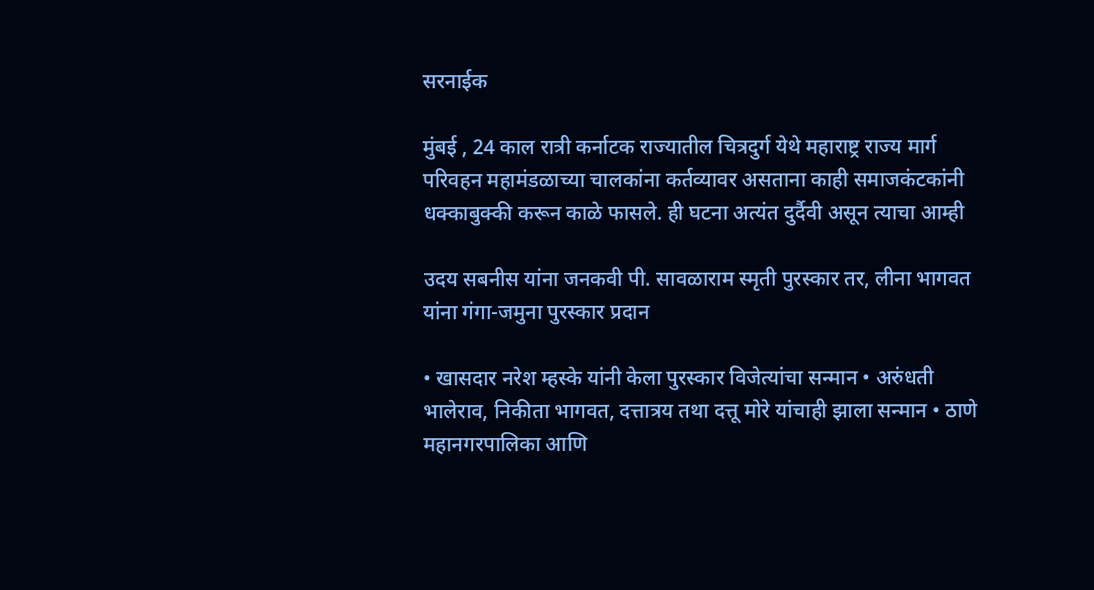सरनाईक

मुंबई , 24 काल रात्री कर्नाटक राज्यातील चित्रदुर्ग येथे महाराष्ट्र राज्य मार्ग परिवहन महामंडळाच्या चालकांना कर्तव्यावर असताना काही समाजकंटकांनी धक्काबुक्की करून काळे फासले. ही घटना अत्यंत दुर्दैवी असून त्याचा आम्ही

उदय सबनीस यांना जनकवी पी. सावळाराम स्मृती पुरस्कार तर, लीना भागवत यांना गंगा-जमुना पुरस्कार प्रदान

• खासदार नरेश म्हस्के यांनी केला पुरस्कार विजेत्यांचा सन्मान • अरुंधती भालेराव, निकीता भागवत, दत्तात्रय तथा दत्तू मोरे यांचाही झाला सन्मान • ठाणे महानगरपालिका आणि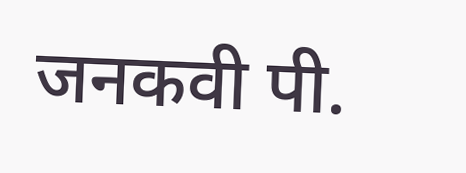जनकवी पी.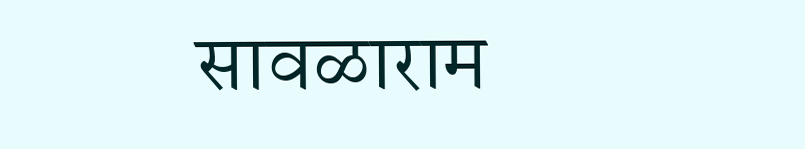सावळाराम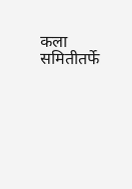कला समितीतर्फे